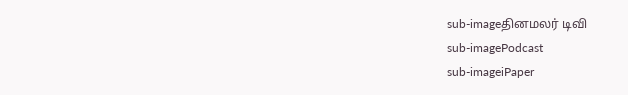sub-imageதினமலர் டிவி
sub-imagePodcast
sub-imageiPaper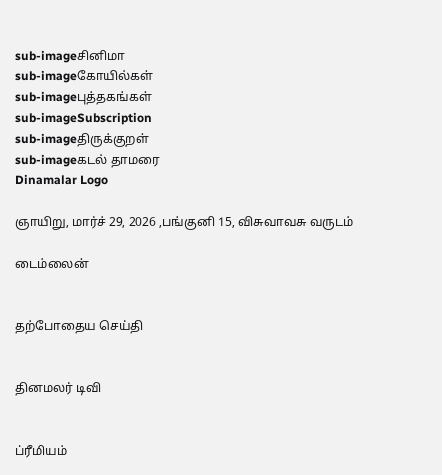sub-imageசினிமா
sub-imageகோயில்கள்
sub-imageபுத்தகங்கள்
sub-imageSubscription
sub-imageதிருக்குறள்
sub-imageகடல் தாமரை
Dinamalar Logo

ஞாயிறு, மார்ச் 29, 2026 ,பங்குனி 15, விசுவாவசு வருடம்

டைம்லைன்


தற்போதைய செய்தி


தினமலர் டிவி


ப்ரீமியம்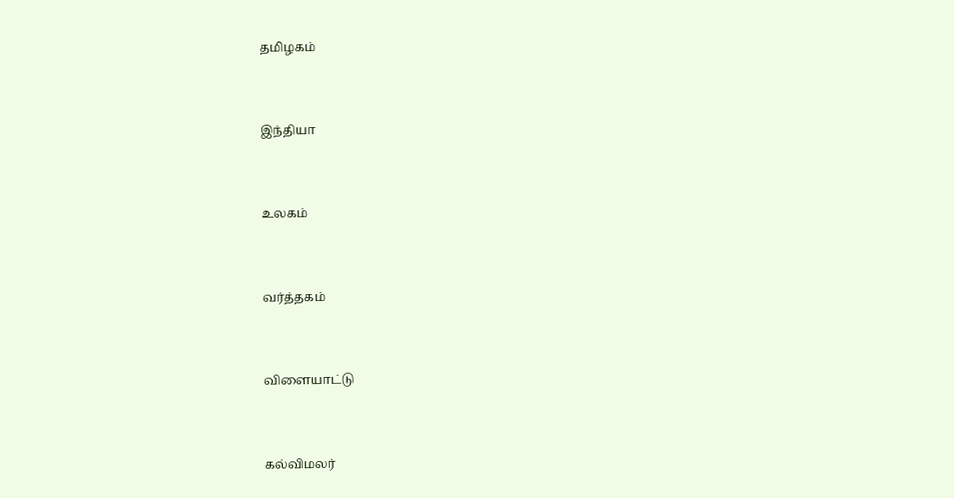தமிழகம்


இந்தியா


உலகம்


வர்த்தகம்


விளையாட்டு


கல்விமலர்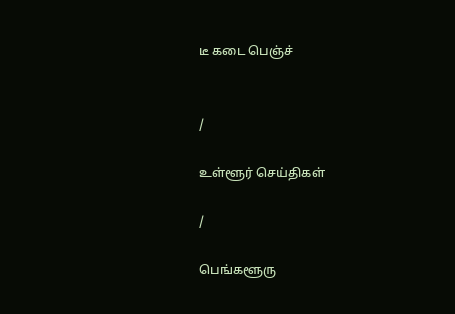டீ கடை பெஞ்ச்


/

உள்ளூர் செய்திகள்

/

பெங்களூரு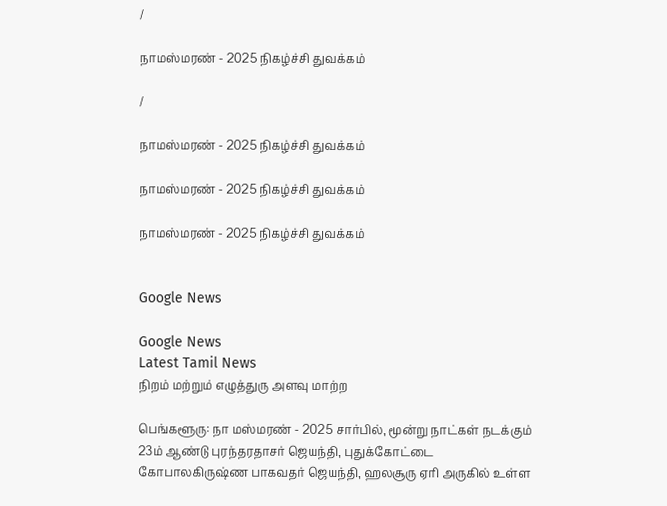/

நாமஸ்மரண் - 2025 நிகழ்ச்சி துவக்கம்

/

நாமஸ்மரண் - 2025 நிகழ்ச்சி துவக்கம்

நாமஸ்மரண் - 2025 நிகழ்ச்சி துவக்கம்

நாமஸ்மரண் - 2025 நிகழ்ச்சி துவக்கம்


Google News

Google News
Latest Tamil News
நிறம் மற்றும் எழுத்துரு அளவு மாற்ற

பெங்களூரு: நா மஸ்மரண் - 2025 சார்பில், மூன்று நாட்கள் நடக்கும் 23ம் ஆண்டு புரந்தரதாசர் ஜெயந்தி, புதுக்கோட்டை கோபாலகிருஷ்ண பாகவதர் ஜெயந்தி, ஹலசூரு ஏரி அருகில் உள்ள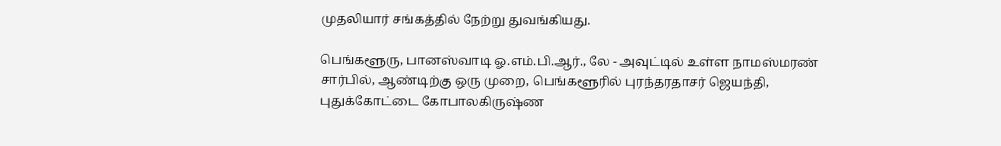முதலியார் சங்கத்தில் நேற்று துவங்கியது.

பெங்களூரு, பானஸ்வாடி ஓ.எம்.பி.ஆர்., லே - அவுட்டில் உள்ள நாமஸ்மரண் சார்பில், ஆண்டிற்கு ஒரு முறை, பெங்களூரில் புரந்தரதாசர் ஜெயந்தி, புதுக்கோட்டை கோபாலகிருஷ்ண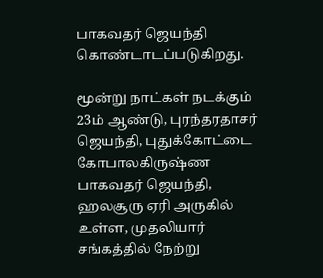பாகவதர் ஜெயந்தி கொண்டாடப்படுகிறது.

மூன்று நாட்கள் நடக்கும் 23ம் ஆண்டு, புரந்தரதாசர் ஜெயந்தி, புதுக்கோட்டை கோபாலகிருஷ்ண பாகவதர் ஜெயந்தி, ஹலசூரு ஏரி அருகில் உள்ள, முதலியார் சங்கத்தில் நேற்று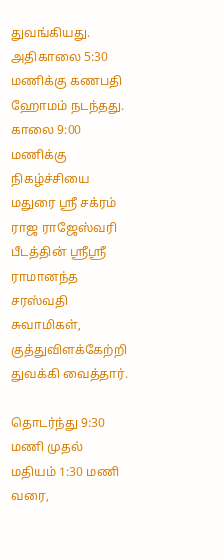துவங்கியது. அதிகாலை 5:30 மணிக்கு கணபதி ஹோமம் நடந்தது. காலை 9:00 மணிக்கு நிகழ்ச்சியை மதுரை ஸ்ரீ சக்ரம் ராஜ ராஜேஸ்வரி பீடத்தின் ஸ்ரீஸ்ரீ ராமானந்த சரஸ்வதி சுவாமிகள், குத்துவிளக்கேற்றி துவக்கி வைத்தார்.

தொடர்ந்து 9:30 மணி முதல் மதியம் 1:30 மணி வரை,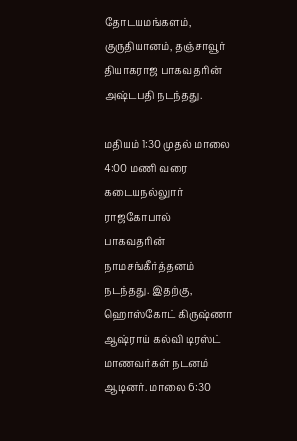தோடயமங்களம், குருதியானம், தஞ்சாவூர் தியாகராஜ பாகவதரின் அஷ்டபதி நடந்தது.

மதியம் 1:30 முதல் மாலை 4:00 மணி வரை கடையநல்லுார் ராஜகோபால் பாகவதரின் நாமசங்கீர்த்தனம் நடந்தது. இதற்கு, ஹொஸ்கோட் கிருஷ்ணா ஆஷ்ராய் கல்வி டிரஸ்ட் மாணவர்கள் நடனம் ஆடினர். மாலை 6:30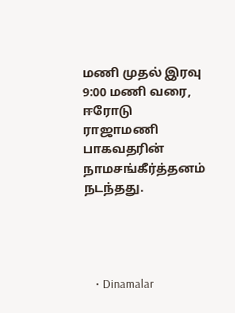மணி முதல் இரவு 9:00 மணி வரை, ஈரோடு ராஜாமணி பாகவதரின் நாமசங்கீர்த்தனம் நடந்தது.




    • Dinamalar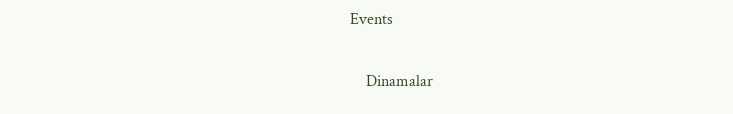Events


    Dinamalar